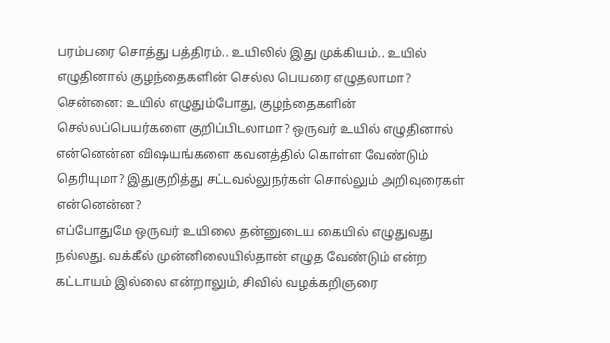பரம்பரை சொத்து பத்திரம்.. உயிலில் இது முக்கியம்.. உயில் எழுதினால் குழந்தைகளின் செல்ல பெயரை எழுதலாமா?
சென்னை: உயில் எழுதும்போது, குழந்தைகளின் செல்லப்பெயர்களை குறிப்பிடலாமா? ஒருவர் உயில் எழுதினால் என்னென்ன விஷயங்களை கவனத்தில் கொள்ள வேண்டும் தெரியுமா? இதுகுறித்து சட்டவல்லுநர்கள் சொல்லும் அறிவுரைகள் என்னென்ன?
எப்போதுமே ஒருவர் உயிலை தன்னுடைய கையில் எழுதுவது நல்லது. வக்கீல் முன்னிலையில்தான் எழுத வேண்டும் என்ற கட்டாயம் இல்லை என்றாலும், சிவில் வழக்கறிஞரை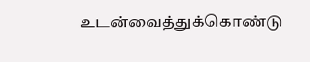உடன்வைத்துக்கொண்டு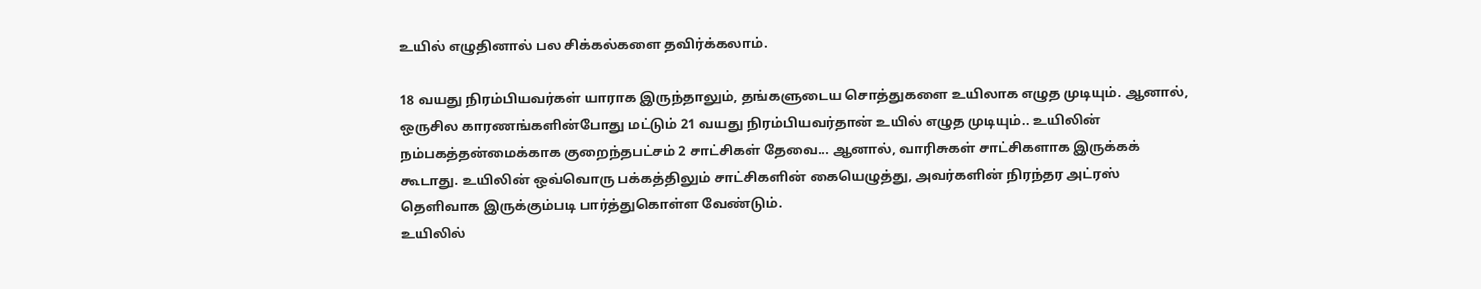உயில் எழுதினால் பல சிக்கல்களை தவிர்க்கலாம்.

18 வயது நிரம்பியவர்கள் யாராக இருந்தாலும், தங்களுடைய சொத்துகளை உயிலாக எழுத முடியும். ஆனால், ஒருசில காரணங்களின்போது மட்டும் 21 வயது நிரம்பியவர்தான் உயில் எழுத முடியும்.. உயிலின் நம்பகத்தன்மைக்காக குறைந்தபட்சம் 2 சாட்சிகள் தேவை... ஆனால், வாரிசுகள் சாட்சிகளாக இருக்கக் கூடாது. உயிலின் ஒவ்வொரு பக்கத்திலும் சாட்சிகளின் கையெழுத்து, அவர்களின் நிரந்தர அட்ரஸ் தெளிவாக இருக்கும்படி பார்த்துகொள்ள வேண்டும்.
உயிலில்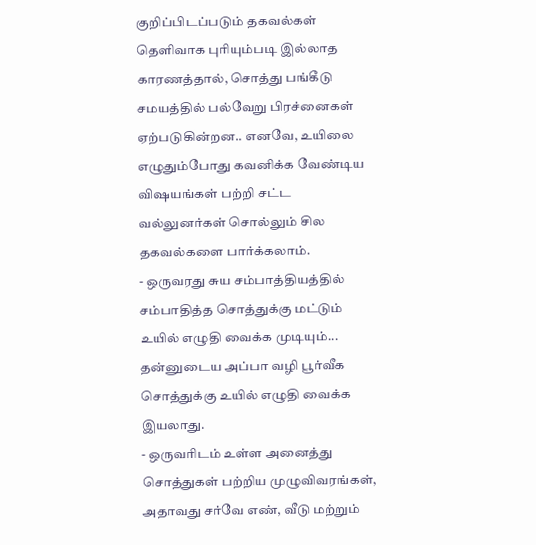குறிப்பிடப்படும் தகவல்கள் தெளிவாக புரியும்படி இல்லாத காரணத்தால், சொத்து பங்கீடு சமயத்தில் பல்வேறு பிரச்னைகள் ஏற்படுகின்றன.. எனவே, உயிலை எழுதும்போது கவனிக்க வேண்டிய விஷயங்கள் பற்றி சட்ட வல்லுனர்கள் சொல்லும் சில தகவல்களை பார்க்கலாம்.
- ஒருவரது சுய சம்பாத்தியத்தில் சம்பாதித்த சொத்துக்கு மட்டும் உயில் எழுதி வைக்க முடியும்... தன்னுடைய அப்பா வழி பூர்வீக சொத்துக்கு உயில் எழுதி வைக்க இயலாது.
- ஒருவரிடம் உள்ள அனைத்து சொத்துகள் பற்றிய முழுவிவரங்கள், அதாவது சர்வே எண், வீடு மற்றும்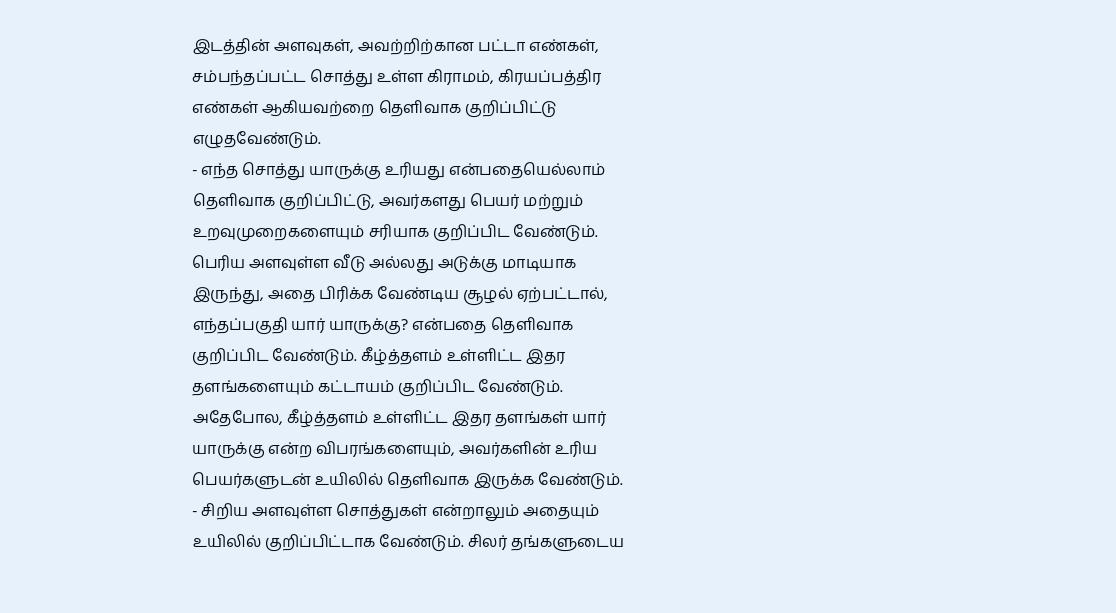இடத்தின் அளவுகள், அவற்றிற்கான பட்டா எண்கள், சம்பந்தப்பட்ட சொத்து உள்ள கிராமம், கிரயப்பத்திர எண்கள் ஆகியவற்றை தெளிவாக குறிப்பிட்டு எழுதவேண்டும்.
- எந்த சொத்து யாருக்கு உரியது என்பதையெல்லாம் தெளிவாக குறிப்பிட்டு, அவர்களது பெயர் மற்றும் உறவுமுறைகளையும் சரியாக குறிப்பிட வேண்டும். பெரிய அளவுள்ள வீடு அல்லது அடுக்கு மாடியாக இருந்து, அதை பிரிக்க வேண்டிய சூழல் ஏற்பட்டால், எந்தப்பகுதி யார் யாருக்கு? என்பதை தெளிவாக குறிப்பிட வேண்டும். கீழ்த்தளம் உள்ளிட்ட இதர தளங்களையும் கட்டாயம் குறிப்பிட வேண்டும். அதேபோல, கீழ்த்தளம் உள்ளிட்ட இதர தளங்கள் யார் யாருக்கு என்ற விபரங்களையும், அவர்களின் உரிய பெயர்களுடன் உயிலில் தெளிவாக இருக்க வேண்டும்.
- சிறிய அளவுள்ள சொத்துகள் என்றாலும் அதையும் உயிலில் குறிப்பிட்டாக வேண்டும். சிலர் தங்களுடைய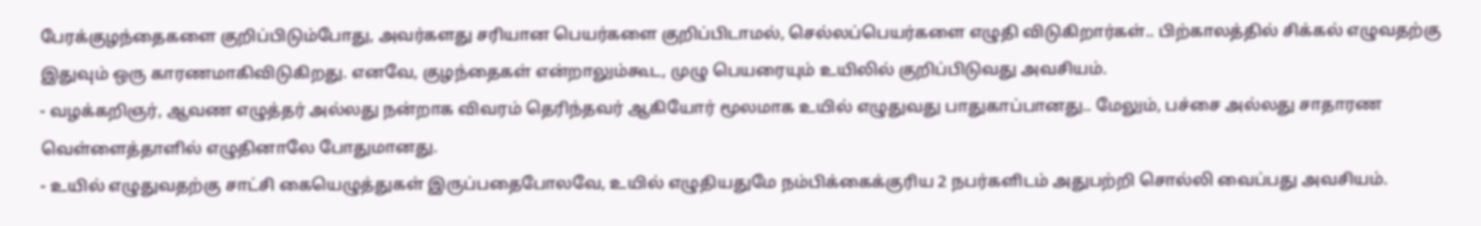பேரக்குழந்தைகளை குறிப்பிடும்போது, அவர்களது சரியான பெயர்களை குறிப்பிடாமல், செல்லப்பெயர்களை எழுதி விடுகிறார்கள்.. பிற்காலத்தில் சிக்கல் எழுவதற்கு இதுவும் ஒரு காரணமாகிவிடுகிறது. எனவே, குழந்தைகள் என்றாலும்கூட, முழு பெயரையும் உயிலில் குறிப்பிடுவது அவசியம்.
- வழக்கறிஞர், ஆவண எழுத்தர் அல்லது நன்றாக விவரம் தெரிந்தவர் ஆகியோர் மூலமாக உயில் எழுதுவது பாதுகாப்பானது.. மேலும், பச்சை அல்லது சாதாரண வெள்ளைத்தாளில் எழுதினாலே போதுமானது.
- உயில் எழுதுவதற்கு சாட்சி கையெழுத்துகள் இருப்பதைபோலவே, உயில் எழுதியதுமே நம்பிக்கைக்குரிய 2 நபர்களிடம் அதுபற்றி சொல்லி வைப்பது அவசியம்.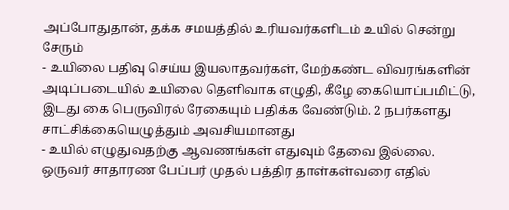அப்போதுதான், தக்க சமயத்தில் உரியவர்களிடம் உயில் சென்று சேரும்
- உயிலை பதிவு செய்ய இயலாதவர்கள், மேற்கண்ட விவரங்களின் அடிப்படையில் உயிலை தெளிவாக எழுதி, கீழே கையொப்பமிட்டு, இடது கை பெருவிரல் ரேகையும் பதிக்க வேண்டும். 2 நபர்களது சாட்சிக்கையெழுத்தும் அவசியமானது
- உயில் எழுதுவதற்கு ஆவணங்கள் எதுவும் தேவை இல்லை. ஒருவர் சாதாரண பேப்பர் முதல் பத்திர தாள்கள்வரை எதில்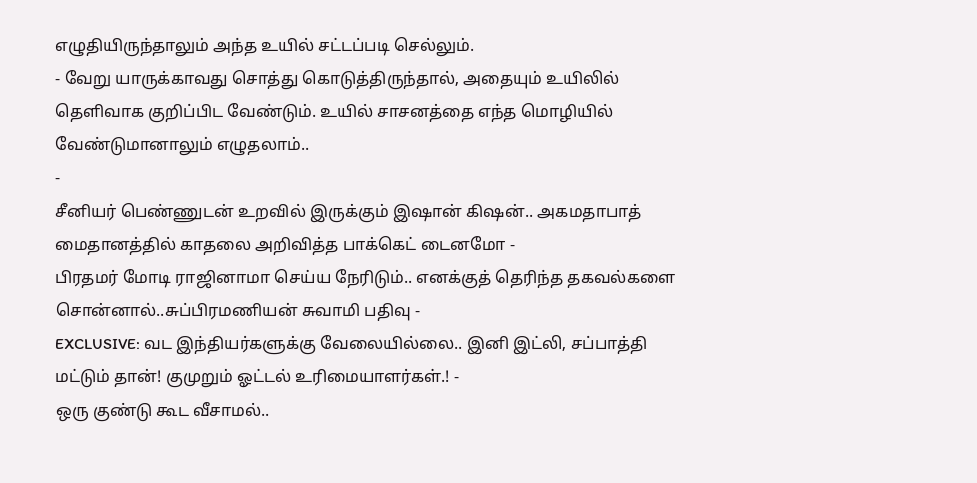எழுதியிருந்தாலும் அந்த உயில் சட்டப்படி செல்லும்.
- வேறு யாருக்காவது சொத்து கொடுத்திருந்தால், அதையும் உயிலில் தெளிவாக குறிப்பிட வேண்டும். உயில் சாசனத்தை எந்த மொழியில் வேண்டுமானாலும் எழுதலாம்..
-
சீனியர் பெண்ணுடன் உறவில் இருக்கும் இஷான் கிஷன்.. அகமதாபாத் மைதானத்தில் காதலை அறிவித்த பாக்கெட் டைனமோ -
பிரதமர் மோடி ராஜினாமா செய்ய நேரிடும்.. எனக்குத் தெரிந்த தகவல்களை சொன்னால்..சுப்பிரமணியன் சுவாமி பதிவு -
EXCLUSIVE: வட இந்தியர்களுக்கு வேலையில்லை.. இனி இட்லி, சப்பாத்தி மட்டும் தான்! குமுறும் ஓட்டல் உரிமையாளர்கள்.! -
ஒரு குண்டு கூட வீசாமல்..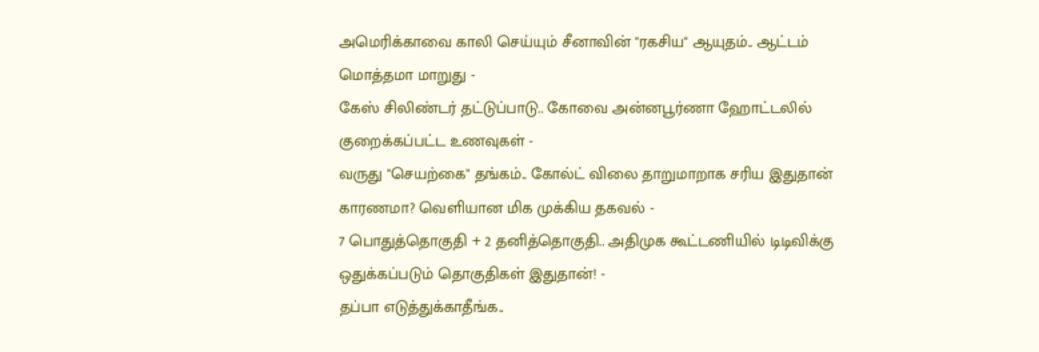அமெரிக்காவை காலி செய்யும் சீனாவின் "ரகசிய" ஆயுதம்.. ஆட்டம் மொத்தமா மாறுது -
கேஸ் சிலிண்டர் தட்டுப்பாடு.. கோவை அன்னபூர்ணா ஹோட்டலில் குறைக்கப்பட்ட உணவுகள் -
வருது "செயற்கை" தங்கம்.. கோல்ட் விலை தாறுமாறாக சரிய இதுதான் காரணமா? வெளியான மிக முக்கிய தகவல் -
7 பொதுத்தொகுதி + 2 தனித்தொகுதி.. அதிமுக கூட்டணியில் டிடிவிக்கு ஒதுக்கப்படும் தொகுதிகள் இதுதான்! -
தப்பா எடுத்துக்காதீங்க..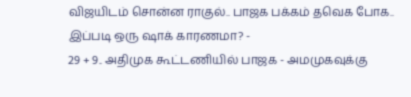விஜயிடம் சொன்ன ராகுல்.. பாஜக பக்கம் தவெக போக.. இப்படி ஒரு ஷாக் காரணமா? -
29 + 9.. அதிமுக கூட்டணியில் பாஜக - அமமுகவுக்கு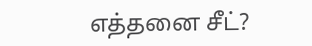எத்தனை சீட்?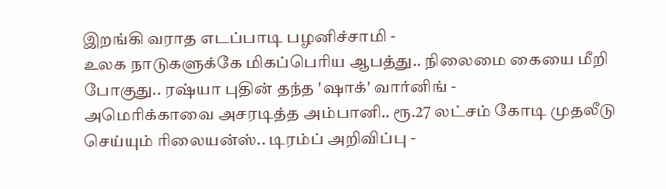இறங்கி வராத எடப்பாடி பழனிச்சாமி -
உலக நாடுகளுக்கே மிகப்பெரிய ஆபத்து.. நிலைமை கையை மீறி போகுது.. ரஷ்யா புதின் தந்த 'ஷாக்' வார்னிங் -
அமெரிக்காவை அசரடித்த அம்பானி.. ரூ.27 லட்சம் கோடி முதலீடு செய்யும் ரிலையன்ஸ்.. டிரம்ப் அறிவிப்பு -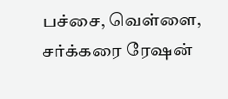பச்சை, வெள்ளை, சர்க்கரை ரேஷன்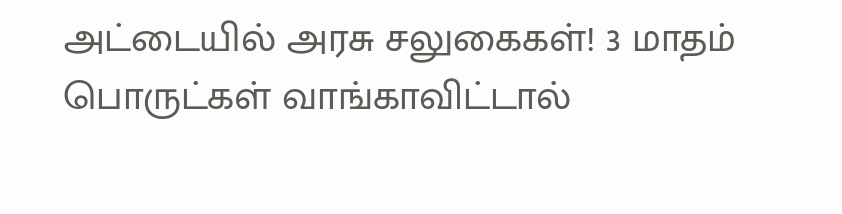அட்டையில் அரசு சலுகைகள்! 3 மாதம் பொருட்கள் வாங்காவிட்டால்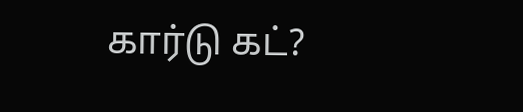கார்டு கட்?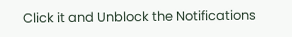Click it and Unblock the Notifications